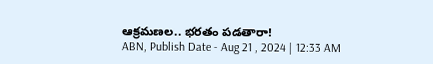ఆక్రమణల.. భరతం పడతారా!
ABN, Publish Date - Aug 21 , 2024 | 12:33 AM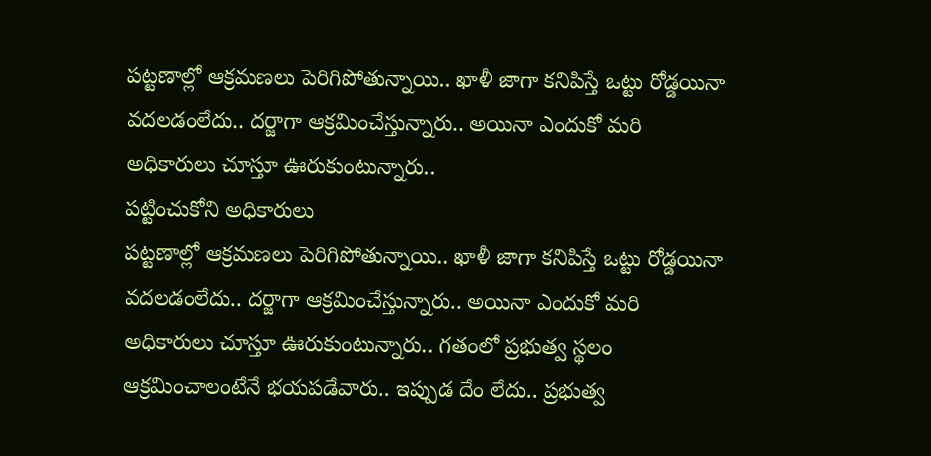పట్టణాల్లో ఆక్రమణలు పెరిగిపోతున్నాయి.. ఖాళీ జాగా కనిపిస్తే ఒట్టు రోడ్డయినా వదలడంలేదు.. దర్జాగా ఆక్రమించేస్తున్నారు.. అయినా ఎందుకో మరి అధికారులు చూస్తూ ఊరుకుంటున్నారు..
పట్టించుకోని అధికారులు
పట్టణాల్లో ఆక్రమణలు పెరిగిపోతున్నాయి.. ఖాళీ జాగా కనిపిస్తే ఒట్టు రోడ్డయినా వదలడంలేదు.. దర్జాగా ఆక్రమించేస్తున్నారు.. అయినా ఎందుకో మరి అధికారులు చూస్తూ ఊరుకుంటున్నారు.. గతంలో ప్రభుత్వ స్థలం ఆక్రమించాలంటేనే భయపడేవారు.. ఇప్పుడ దేం లేదు.. ప్రభుత్వ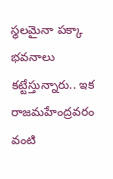స్థలమైనా పక్కా భవనాలు కట్టేస్తున్నారు.. ఇక రాజమహేంద్రవరం వంటి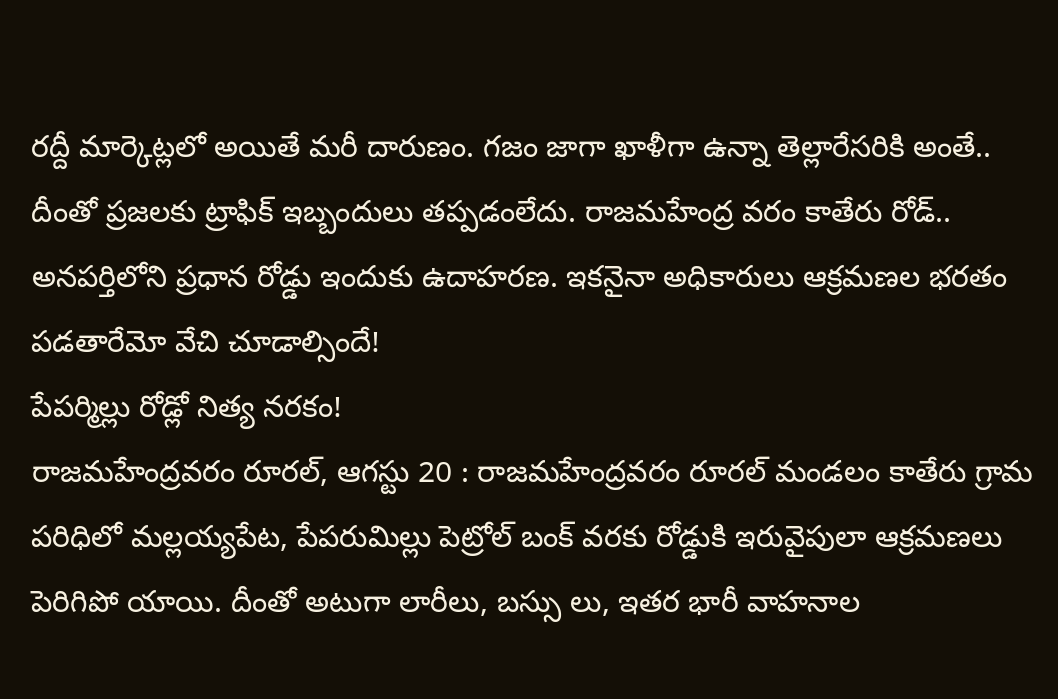రద్దీ మార్కెట్లలో అయితే మరీ దారుణం. గజం జాగా ఖాళీగా ఉన్నా తెల్లారేసరికి అంతే.. దీంతో ప్రజలకు ట్రాఫిక్ ఇబ్బందులు తప్పడంలేదు. రాజమహేంద్ర వరం కాతేరు రోడ్.. అనపర్తిలోని ప్రధాన రోడ్డు ఇందుకు ఉదాహరణ. ఇకనైనా అధికారులు ఆక్రమణల భరతం పడతారేమో వేచి చూడాల్సిందే!
పేపర్మిల్లు రోడ్లో నిత్య నరకం!
రాజమహేంద్రవరం రూరల్, ఆగస్టు 20 : రాజమహేంద్రవరం రూరల్ మండలం కాతేరు గ్రామ పరిధిలో మల్లయ్యపేట, పేపరుమిల్లు పెట్రోల్ బంక్ వరకు రోడ్డుకి ఇరువైపులా ఆక్రమణలు పెరిగిపో యాయి. దీంతో అటుగా లారీలు, బస్సు లు, ఇతర భారీ వాహనాల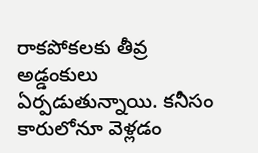రాకపోకలకు తీవ్ర అడ్డంకులు ఏర్పడుతున్నాయి. కనీసం కారులోనూ వెళ్లడం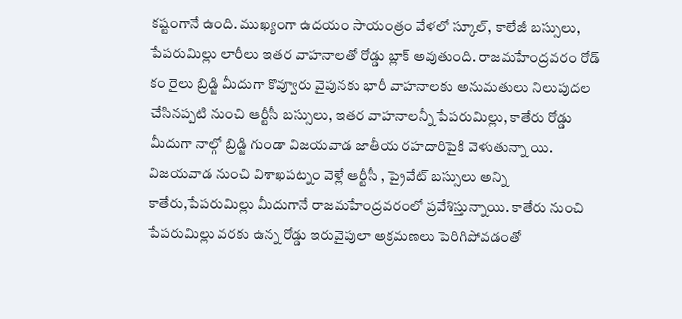కష్టంగానే ఉంది. ముఖ్యంగా ఉదయం సాయంత్రం వేళలో స్కూల్, కాలేజీ బస్సులు, పేపరుమిల్లు లారీలు ఇతర వాహనాలతో రోడ్డు బ్లాక్ అవుతుంది. రాజమహేంద్రవరం రోడ్ కం రైలు బ్రిడ్జి మీదుగా కొవ్వూరు వైపునకు భారీ వాహనాలకు అనుమతులు నిలుపుదల చేసినప్పటి నుంచి ఆర్టీసీ బస్సులు, ఇతర వాహనాలన్నీ పేపరుమిల్లు, కాతేరు రోడ్డు మీదుగా నాల్గో బ్రిడ్జి గుండా విజయవాడ జాతీయ రహదారిపైకి వెళుతున్నా యి. విజయవాడ నుంచి విశాఖపట్నం వెళ్లే ఆర్టీసీ , ప్రైవేట్ బస్సులు అన్ని కాతేరు,పేపరుమిల్లు మీదుగానే రాజమహేంద్రవరంలో ప్రవేశిస్తున్నాయి. కాతేరు నుంచి పేపరుమిల్లు వరకు ఉన్న రోడ్డు ఇరువైపులా అక్రమణలు పెరిగిపోవడంతో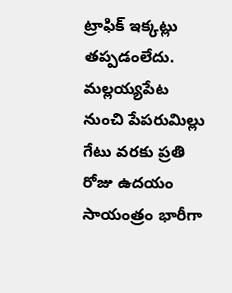ట్రాఫిక్ ఇక్కట్లు తప్పడంలేదు. మల్లయ్యపేట నుంచి పేపరుమిల్లు గేటు వరకు ప్రతి రోజు ఉదయం సాయంత్రం భారీగా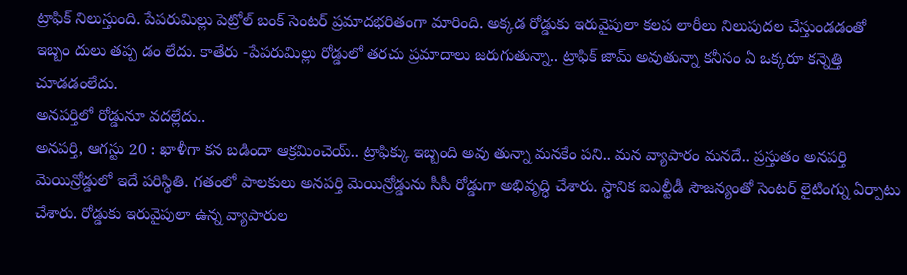ట్రాఫిక్ నిలుస్తుంది. పేపరుమిల్లు పెట్రోల్ బంక్ సెంటర్ ప్రమాదభరితంగా మారింది. అక్కడ రోడ్డుకు ఇరువైపులా కలప లారీలు నిలుపుదల చేస్తుండడంతో ఇబ్బం దులు తప్ప డం లేదు. కాతేరు -పేపరుమిల్లు రోడ్డులో తరచు ప్రమాదాలు జరుగుతున్నా.. ట్రాఫిక్ జామ్ అవుతున్నా కనీసం ఏ ఒక్కరూ కన్నెత్తి చూడడంలేదు.
అనపర్తిలో రోడ్డునూ వదల్లేదు..
అనపర్తి, ఆగస్టు 20 : ఖాళీగా కన బడిందా ఆక్రమించెయ్.. ట్రాఫిక్కు ఇబ్బంది అవు తున్నా మనకేం పని.. మన వ్యాపారం మనదే.. ప్రస్తుతం అనపర్తి మెయిన్రోడ్డులో ఇదే పరిస్థితి. గతంలో పాలకులు అనపర్తి మెయిన్రోడ్డును సీసీ రోడ్డుగా అభివృద్ధి చేశారు. స్థానిక ఐఎల్టీడీ సౌజన్యంతో సెంటర్ లైటింగ్ను ఏర్పాటు చేశారు. రోడ్డుకు ఇరువైపులా ఉన్న వ్యాపారుల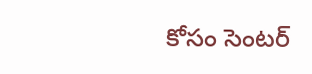కోసం సెంటర్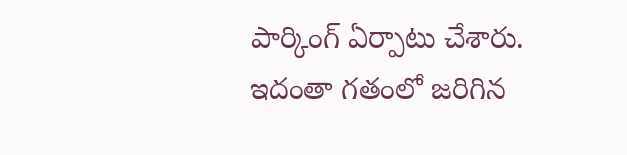పార్కింగ్ ఏర్పాటు చేశారు. ఇదంతా గతంలో జరిగిన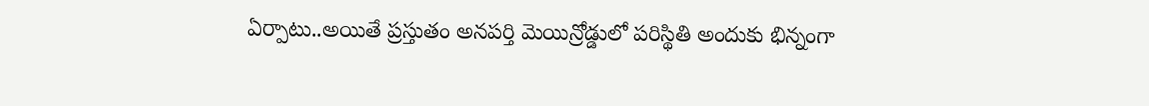ఏర్పాటు..అయితే ప్రస్తుతం అనపర్తి మెయిన్రోడ్డులో పరిస్థితి అందుకు భిన్నంగా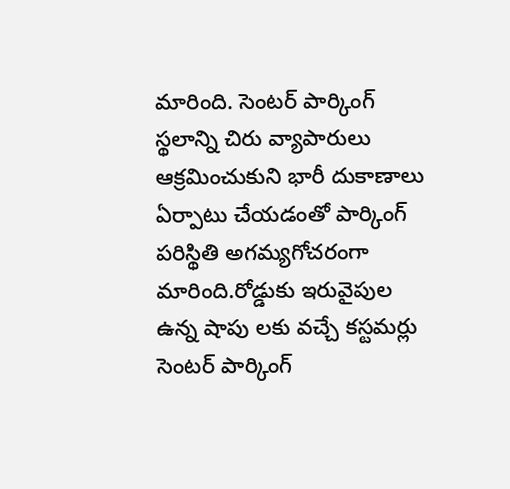మారింది. సెంటర్ పార్కింగ్ స్థలాన్ని చిరు వ్యాపారులు ఆక్రమించుకుని భారీ దుకాణాలు ఏర్పాటు చేయడంతో పార్కింగ్ పరిస్థితి అగమ్యగోచరంగా మారింది.రోడ్డుకు ఇరువైపుల ఉన్న షాపు లకు వచ్చే కస్టమర్లు సెంటర్ పార్కింగ్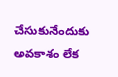చేసుకునేందుకు అవకాశం లేక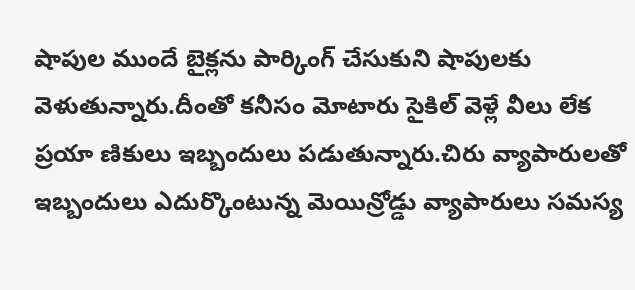షాపుల ముందే బైక్లను పార్కింగ్ చేసుకుని షాపులకు వెళుతున్నారు.దీంతో కనీసం మోటారు సైకిల్ వెళ్లే వీలు లేక ప్రయా ణికులు ఇబ్బందులు పడుతున్నారు.చిరు వ్యాపారులతో ఇబ్బందులు ఎదుర్కొంటున్న మెయిన్రోడ్డు వ్యాపారులు సమస్య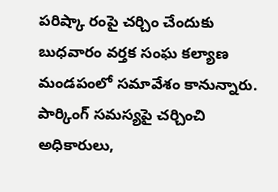పరిష్కా రంపై చర్చిం చేందుకు బుధవారం వర్తక సంఘ కల్యాణ మండపంలో సమావేశం కానున్నారు. పార్కింగ్ సమస్యపై చర్చించి అధికారులు,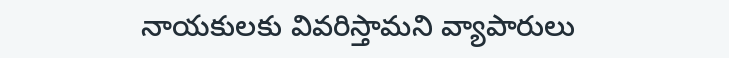నాయకులకు వివరిస్తామని వ్యాపారులు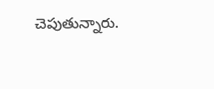చెపుతున్నారు.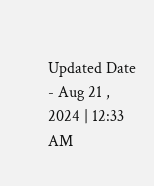Updated Date - Aug 21 , 2024 | 12:33 AM